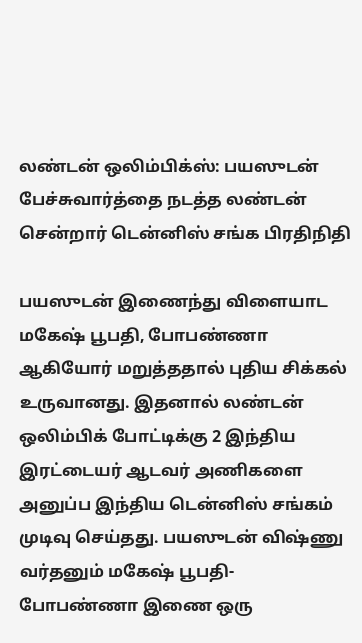லண்டன் ஒலிம்பிக்ஸ்: பயஸுடன் பேச்சுவார்த்தை நடத்த லண்டன் சென்றார் டென்னிஸ் சங்க பிரதிநிதி

பயஸுடன் இணைந்து விளையாட மகேஷ் பூபதி, போபண்ணா ஆகியோர் மறுத்ததால் புதிய சிக்கல் உருவானது. இதனால் லண்டன் ஒலிம்பிக் போட்டிக்கு 2 இந்திய இரட்டையர் ஆடவர் அணிகளை அனுப்ப இந்திய டென்னிஸ் சங்கம் முடிவு செய்தது. பயஸுடன் விஷ்ணு வர்தனும் மகேஷ் பூபதி- போபண்ணா இணை ஒரு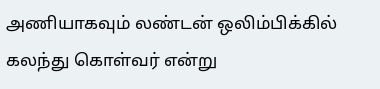அணியாகவும் லண்டன் ஒலிம்பிக்கில் கலந்து கொள்வர் என்று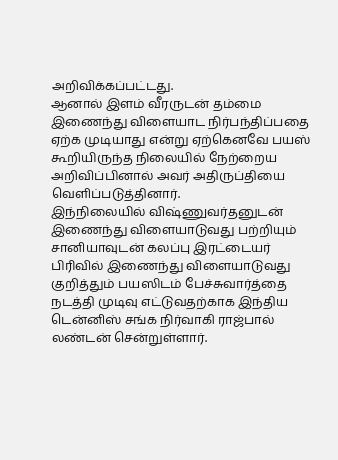அறிவிக்கப்பட்டது.
ஆனால் இளம் வீரருடன் தம்மை இணைந்து விளையாட நிர்பந்திப்பதை ஏற்க முடியாது என்று ஏற்கெனவே பயஸ் கூறியிருந்த நிலையில் நேற்றைய அறிவிப்பினால் அவர் அதிருப்தியை வெளிப்படுத்தினார்.
இந்நிலையில் விஷ்ணுவர்தனுடன் இணைந்து விளையாடுவது பற்றியும் சானியாவுடன் கலப்பு இரட்டையர் பிரிவில் இணைந்து விளையாடுவது குறித்தும் பயஸிடம் பேச்சுவார்த்தை நடத்தி முடிவு எட்டுவதற்காக இந்திய டென்னிஸ் சங்க நிர்வாகி ராஜ்பால் லண்டன் சென்றுள்ளார்.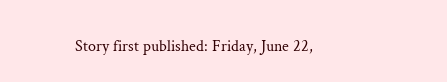Story first published: Friday, June 22,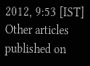2012, 9:53 [IST]
Other articles published on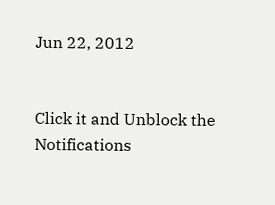Jun 22, 2012


Click it and Unblock the Notifications